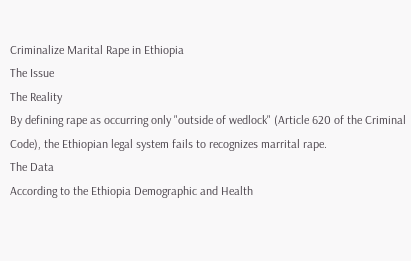Criminalize Marital Rape in Ethiopia
The Issue
The Reality
By defining rape as occurring only "outside of wedlock" (Article 620 of the Criminal Code), the Ethiopian legal system fails to recognizes marrital rape.
The Data
According to the Ethiopia Demographic and Health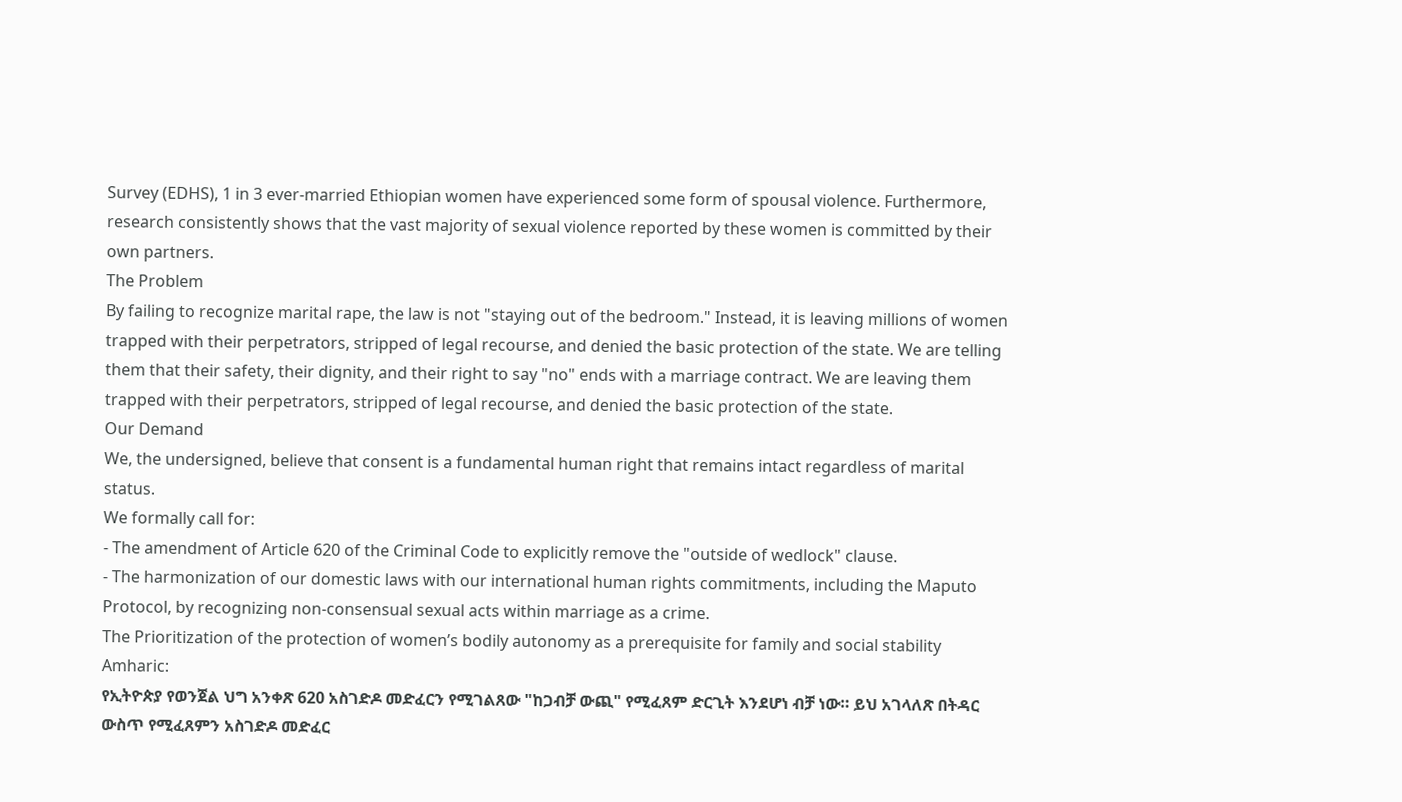Survey (EDHS), 1 in 3 ever-married Ethiopian women have experienced some form of spousal violence. Furthermore, research consistently shows that the vast majority of sexual violence reported by these women is committed by their own partners.
The Problem
By failing to recognize marital rape, the law is not "staying out of the bedroom." Instead, it is leaving millions of women trapped with their perpetrators, stripped of legal recourse, and denied the basic protection of the state. We are telling them that their safety, their dignity, and their right to say "no" ends with a marriage contract. We are leaving them trapped with their perpetrators, stripped of legal recourse, and denied the basic protection of the state.
Our Demand
We, the undersigned, believe that consent is a fundamental human right that remains intact regardless of marital status.
We formally call for:
- The amendment of Article 620 of the Criminal Code to explicitly remove the "outside of wedlock" clause.
- The harmonization of our domestic laws with our international human rights commitments, including the Maputo Protocol, by recognizing non-consensual sexual acts within marriage as a crime.
The Prioritization of the protection of women’s bodily autonomy as a prerequisite for family and social stability
Amharic:
የኢትዮጵያ የወንጀል ህግ አንቀጽ 620 አስገድዶ መድፈርን የሚገልጸው "ከጋብቻ ውጪ" የሚፈጸም ድርጊት እንደሆነ ብቻ ነው። ይህ አገላለጽ በትዳር ውስጥ የሚፈጸምን አስገድዶ መድፈር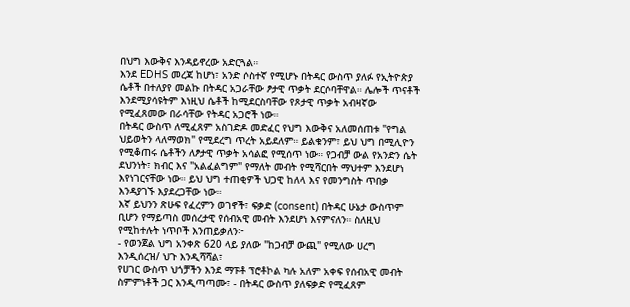በህግ እውቅና እንዳይኖረው አድርጓል።
እንደ EDHS መረጃ ከሆነ፣ አንድ ሶስተኛ የሚሆኑ በትዳር ውስጥ ያለፉ የኢትዮጵያ ሴቶች በተለያየ መልኩ በትዳር አጋራቸው ፆታዊ ጥቃት ደርሶባቸዋል። ሌሎች ጥናቶች እንደሚያሳዩትም እነዚህ ሴቶች ከሚደርስባቸው የጾታዊ ጥቃት አብዛኛው የሚፈጸመው በራሳቸው የትዳር አጋሮች ነው።
በትዳር ውስጥ ለሚፈጸም አስገድዶ መድፈር የህግ እውቅና አለመሰጠቱ "የግል ህይወትን ላለማወክ" የሚደረግ ጥረት አይደለም። ይልቁንም፣ ይህ ህግ በሚሊዮን የሚቆጠሩ ሴቶችን ለፆታዊ ጥቃት አሳልፎ የሚሰጥ ነው። የጋብቻ ውል የአንድን ሴት ደህንነት፣ ክብር እና "አልፈልግም" የማለት መብት የሚሻርበት ማህተም እንደሆነ እየነገርናቸው ነው። ይህ ህግ ተጠቂዎች ህጋዊ ከለላ እና የመንግስት ጥበቃ እንዳያገኙ እያደረጋቸው ነው።
እኛ ይህንን ጽሁፍ የፈረምን ወገኖች፣ ፍቃድ (consent) በትዳር ሁኔታ ውስጥም ቢሆን የማይጣስ መሰረታዊ የሰብአዊ መብት እንደሆነ እናምናለን። ስለዚህ የሚከተሉት ነጥቦች እንጠይቃለን፦
- የወንጀል ህግ አንቀጽ 620 ላይ ያለው "ከጋብቻ ውጪ" የሚለው ሀረግ እንዲሰረዝ/ ህጉ እንዲሻሻል፣
የሀገር ውስጥ ህጎቻችን እንደ ማፑቶ ፕሮቶኮል ካሉ አለም አቀፍ የሰብአዊ መብት ስምምነቶች ጋር እንዲጣጣሙ፣ - በትዳር ውስጥ ያለፍቃድ የሚፈጸም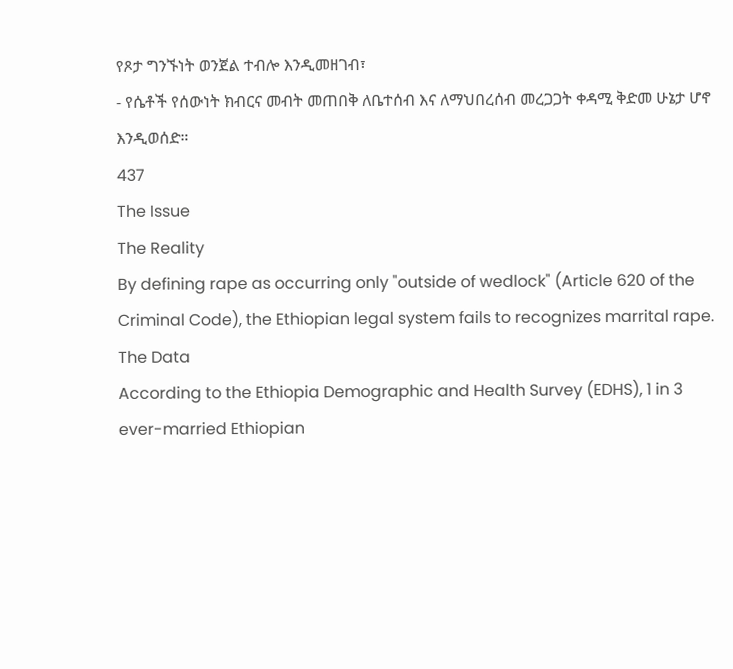የጾታ ግንኙነት ወንጀል ተብሎ እንዲመዘገብ፣
- የሴቶች የሰውነት ክብርና መብት መጠበቅ ለቤተሰብ እና ለማህበረሰብ መረጋጋት ቀዳሚ ቅድመ ሁኔታ ሆኖ እንዲወሰድ።
437
The Issue
The Reality
By defining rape as occurring only "outside of wedlock" (Article 620 of the Criminal Code), the Ethiopian legal system fails to recognizes marrital rape.
The Data
According to the Ethiopia Demographic and Health Survey (EDHS), 1 in 3 ever-married Ethiopian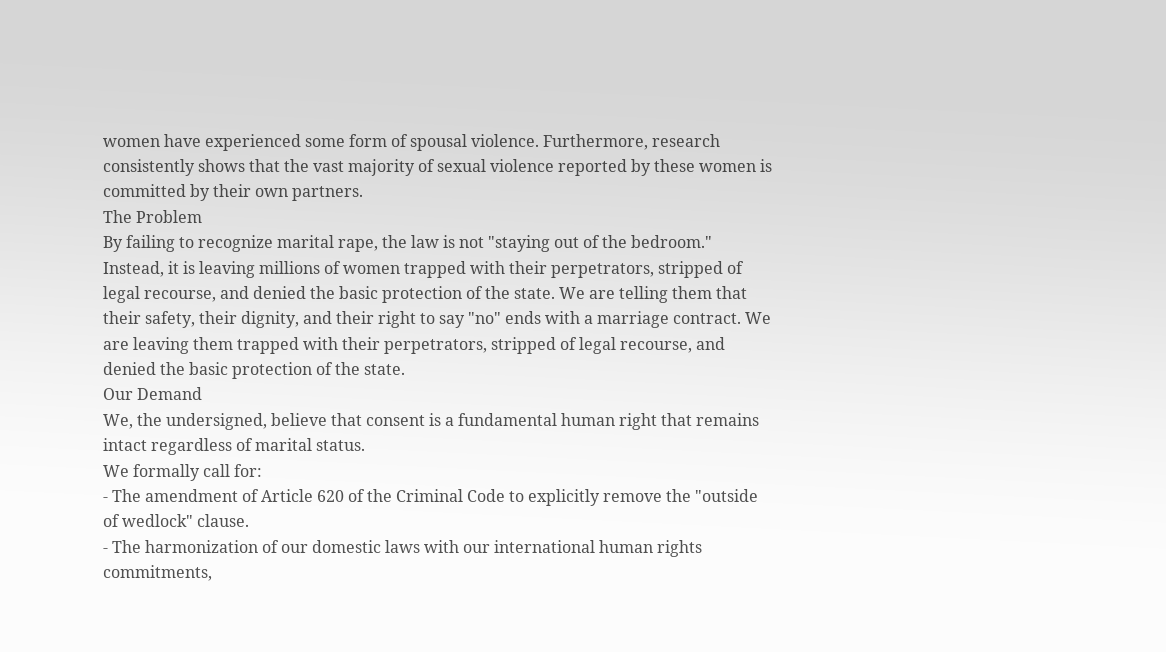women have experienced some form of spousal violence. Furthermore, research consistently shows that the vast majority of sexual violence reported by these women is committed by their own partners.
The Problem
By failing to recognize marital rape, the law is not "staying out of the bedroom." Instead, it is leaving millions of women trapped with their perpetrators, stripped of legal recourse, and denied the basic protection of the state. We are telling them that their safety, their dignity, and their right to say "no" ends with a marriage contract. We are leaving them trapped with their perpetrators, stripped of legal recourse, and denied the basic protection of the state.
Our Demand
We, the undersigned, believe that consent is a fundamental human right that remains intact regardless of marital status.
We formally call for:
- The amendment of Article 620 of the Criminal Code to explicitly remove the "outside of wedlock" clause.
- The harmonization of our domestic laws with our international human rights commitments,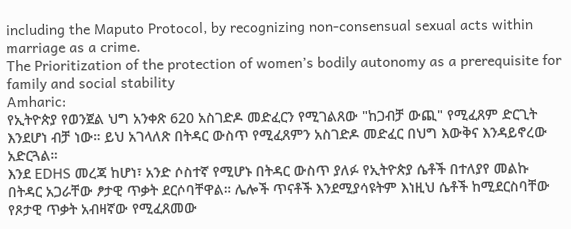including the Maputo Protocol, by recognizing non-consensual sexual acts within marriage as a crime.
The Prioritization of the protection of women’s bodily autonomy as a prerequisite for family and social stability
Amharic:
የኢትዮጵያ የወንጀል ህግ አንቀጽ 620 አስገድዶ መድፈርን የሚገልጸው "ከጋብቻ ውጪ" የሚፈጸም ድርጊት እንደሆነ ብቻ ነው። ይህ አገላለጽ በትዳር ውስጥ የሚፈጸምን አስገድዶ መድፈር በህግ እውቅና እንዳይኖረው አድርጓል።
እንደ EDHS መረጃ ከሆነ፣ አንድ ሶስተኛ የሚሆኑ በትዳር ውስጥ ያለፉ የኢትዮጵያ ሴቶች በተለያየ መልኩ በትዳር አጋራቸው ፆታዊ ጥቃት ደርሶባቸዋል። ሌሎች ጥናቶች እንደሚያሳዩትም እነዚህ ሴቶች ከሚደርስባቸው የጾታዊ ጥቃት አብዛኛው የሚፈጸመው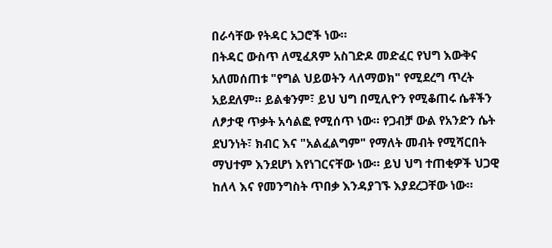በራሳቸው የትዳር አጋሮች ነው።
በትዳር ውስጥ ለሚፈጸም አስገድዶ መድፈር የህግ እውቅና አለመሰጠቱ "የግል ህይወትን ላለማወክ" የሚደረግ ጥረት አይደለም። ይልቁንም፣ ይህ ህግ በሚሊዮን የሚቆጠሩ ሴቶችን ለፆታዊ ጥቃት አሳልፎ የሚሰጥ ነው። የጋብቻ ውል የአንድን ሴት ደህንነት፣ ክብር እና "አልፈልግም" የማለት መብት የሚሻርበት ማህተም እንደሆነ እየነገርናቸው ነው። ይህ ህግ ተጠቂዎች ህጋዊ ከለላ እና የመንግስት ጥበቃ እንዳያገኙ እያደረጋቸው ነው።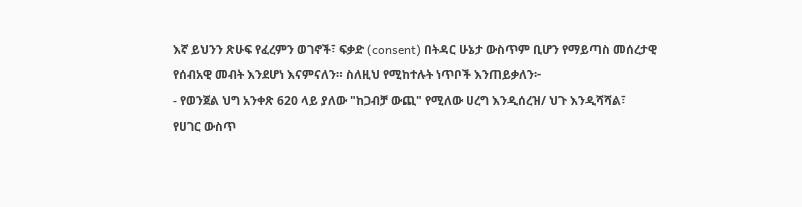እኛ ይህንን ጽሁፍ የፈረምን ወገኖች፣ ፍቃድ (consent) በትዳር ሁኔታ ውስጥም ቢሆን የማይጣስ መሰረታዊ የሰብአዊ መብት እንደሆነ እናምናለን። ስለዚህ የሚከተሉት ነጥቦች እንጠይቃለን፦
- የወንጀል ህግ አንቀጽ 620 ላይ ያለው "ከጋብቻ ውጪ" የሚለው ሀረግ እንዲሰረዝ/ ህጉ እንዲሻሻል፣
የሀገር ውስጥ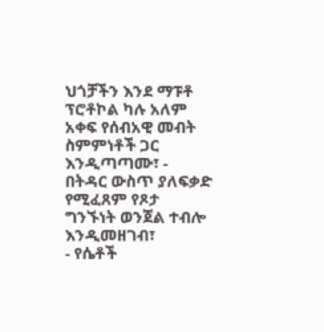ህጎቻችን እንደ ማፑቶ ፕሮቶኮል ካሉ አለም አቀፍ የሰብአዊ መብት ስምምነቶች ጋር እንዲጣጣሙ፣ - በትዳር ውስጥ ያለፍቃድ የሚፈጸም የጾታ ግንኙነት ወንጀል ተብሎ እንዲመዘገብ፣
- የሴቶች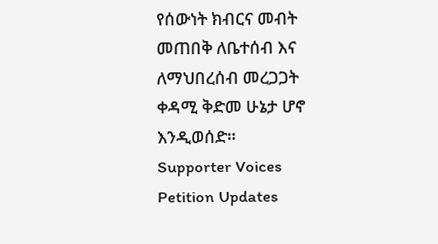የሰውነት ክብርና መብት መጠበቅ ለቤተሰብ እና ለማህበረሰብ መረጋጋት ቀዳሚ ቅድመ ሁኔታ ሆኖ እንዲወሰድ።
Supporter Voices
Petition Updates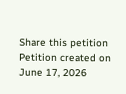Share this petition
Petition created on June 17, 2026